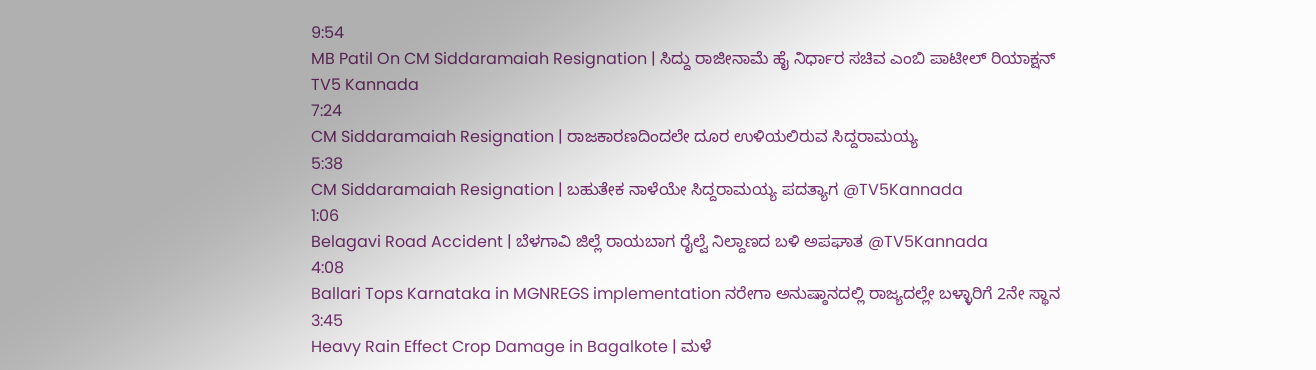9:54
MB Patil On CM Siddaramaiah Resignation | ಸಿದ್ದು ರಾಜೀನಾಮೆ ಹೈ ನಿರ್ಧಾರ ಸಚಿವ ಎಂಬಿ ಪಾಟೀಲ್ ರಿಯಾಕ್ಷನ್
TV5 Kannada
7:24
CM Siddaramaiah Resignation | ರಾಜಕಾರಣದಿಂದಲೇ ದೂರ ಉಳಿಯಲಿರುವ ಸಿದ್ದರಾಮಯ್ಯ
5:38
CM Siddaramaiah Resignation | ಬಹುತೇಕ ನಾಳೆಯೇ ಸಿದ್ದರಾಮಯ್ಯ ಪದತ್ಯಾಗ @TV5Kannada
1:06
Belagavi Road Accident | ಬೆಳಗಾವಿ ಜಿಲ್ಲೆ ರಾಯಬಾಗ ರೈಲ್ವೆ ನಿಲ್ದಾಣದ ಬಳಿ ಅಪಘಾತ @TV5Kannada
4:08
Ballari Tops Karnataka in MGNREGS implementation ನರೇಗಾ ಅನುಷ್ಠಾನದಲ್ಲಿ ರಾಜ್ಯದಲ್ಲೇ ಬಳ್ಳಾರಿಗೆ 2ನೇ ಸ್ಥಾನ
3:45
Heavy Rain Effect Crop Damage in Bagalkote | ಮಳೆ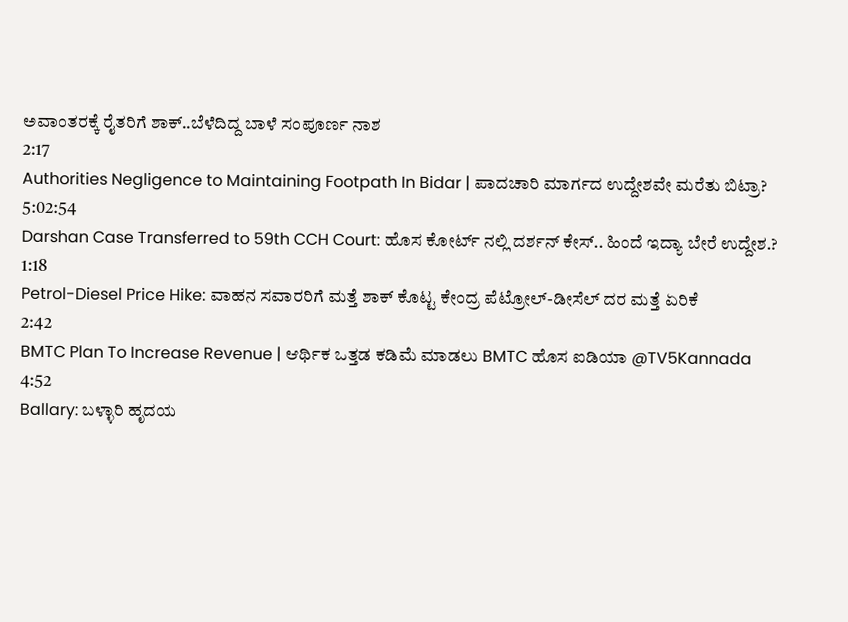ಅವಾಂತರಕ್ಕೆ ರೈತರಿಗೆ ಶಾಕ್..ಬೆಳೆದಿದ್ದ ಬಾಳೆ ಸಂಪೂರ್ಣ ನಾಶ
2:17
Authorities Negligence to Maintaining Footpath In Bidar | ಪಾದಚಾರಿ ಮಾರ್ಗದ ಉದ್ದೇಶವೇ ಮರೆತು ಬಿಟ್ರಾ?
5:02:54
Darshan Case Transferred to 59th CCH Court: ಹೊಸ ಕೋರ್ಟ್ ನಲ್ಲಿ ದರ್ಶನ್ ಕೇಸ್.. ಹಿಂದೆ ಇದ್ಯಾ ಬೇರೆ ಉದ್ದೇಶ.?
1:18
Petrol-Diesel Price Hike: ವಾಹನ ಸವಾರರಿಗೆ ಮತ್ತೆ ಶಾಕ್ ಕೊಟ್ಟ ಕೇಂದ್ರ ಪೆಟ್ರೋಲ್-ಡೀಸೆಲ್ ದರ ಮತ್ತೆ ಏರಿಕೆ
2:42
BMTC Plan To Increase Revenue | ಆರ್ಥಿಕ ಒತ್ತಡ ಕಡಿಮೆ ಮಾಡಲು BMTC ಹೊಸ ಐಡಿಯಾ @TV5Kannada
4:52
Ballary: ಬಳ್ಳಾರಿ ಹೃದಯ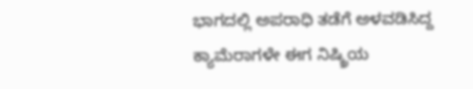ಭಾಗದಲ್ಲಿ ಅಪರಾಧಿ ತಡೆಗೆ ಅಳವಡಿಸಿದ್ದ ಕ್ಯಾಮೆರಾಗಳೇ ಈಗ ನಿಷ್ಕ್ರಿಯ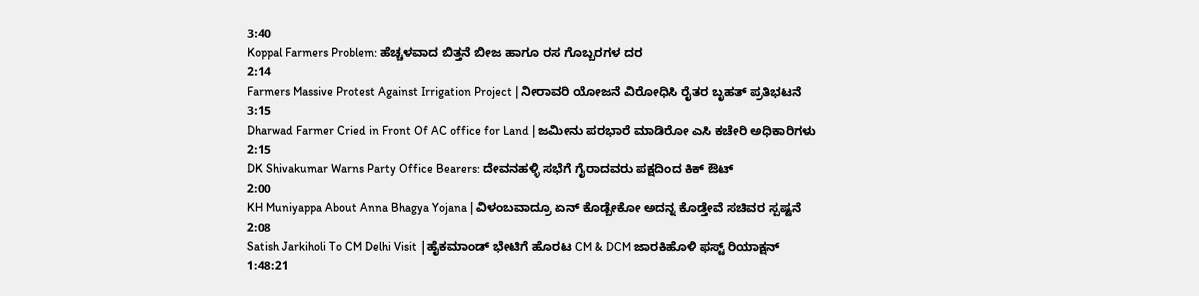3:40
Koppal Farmers Problem: ಹೆಚ್ಚಳವಾದ ಬಿತ್ತನೆ ಬೀಜ ಹಾಗೂ ರಸ ಗೊಬ್ಬರಗಳ ದರ
2:14
Farmers Massive Protest Against Irrigation Project | ನೀರಾವರಿ ಯೋಜನೆ ವಿರೋಧಿಸಿ ರೈತರ ಬೃಹತ್ ಪ್ರತಿಭಟನೆ
3:15
Dharwad Farmer Cried in Front Of AC office for Land | ಜಮೀನು ಪರಭಾರೆ ಮಾಡಿರೋ ಎಸಿ ಕಚೇರಿ ಅಧಿಕಾರಿಗಳು
2:15
DK Shivakumar Warns Party Office Bearers: ದೇವನಹಳ್ಳಿ ಸಭೆಗೆ ಗೈರಾದವರು ಪಕ್ಷದಿಂದ ಕಿಕ್ ಔಟ್
2:00
KH Muniyappa About Anna Bhagya Yojana | ವಿಳಂಬವಾದ್ರೂ ಏನ್ ಕೊಡ್ಬೇಕೋ ಅದನ್ನ ಕೊಡ್ತೇವೆ ಸಚಿವರ ಸ್ಪಷ್ಟನೆ
2:08
Satish Jarkiholi To CM Delhi Visit |ಹೈಕಮಾಂಡ್ ಭೇಟಿಗೆ ಹೊರಟ CM & DCM ಜಾರಕಿಹೊಳಿ ಫಸ್ಟ್ ರಿಯಾಕ್ಷನ್
1:48:21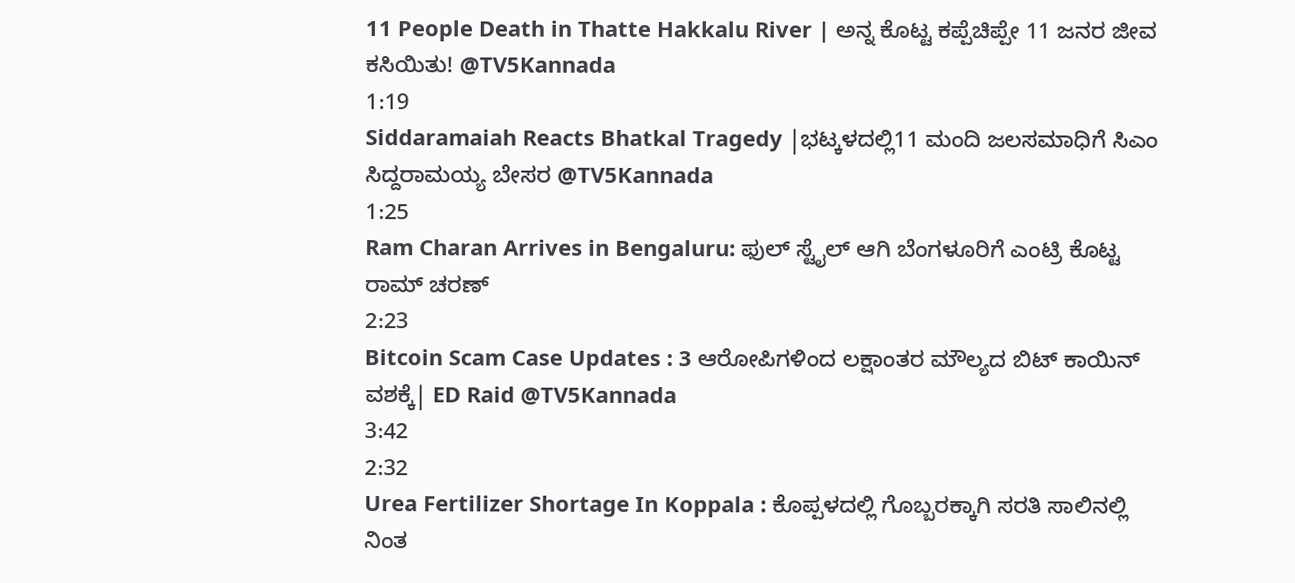11 People Death in Thatte Hakkalu River | ಅನ್ನ ಕೊಟ್ಟ ಕಪ್ಪೆಚಿಪ್ಪೇ 11 ಜನರ ಜೀವ ಕಸಿಯಿತು! @TV5Kannada
1:19
Siddaramaiah Reacts Bhatkal Tragedy |ಭಟ್ಕಳದಲ್ಲಿ11 ಮಂದಿ ಜಲಸಮಾಧಿಗೆ ಸಿಎಂ ಸಿದ್ದರಾಮಯ್ಯ ಬೇಸರ @TV5Kannada
1:25
Ram Charan Arrives in Bengaluru: ಫುಲ್ ಸ್ಟೈಲ್ ಆಗಿ ಬೆಂಗಳೂರಿಗೆ ಎಂಟ್ರಿ ಕೊಟ್ಟ ರಾಮ್ ಚರಣ್
2:23
Bitcoin Scam Case Updates : 3 ಆರೋಪಿಗಳಿಂದ ಲಕ್ಷಾಂತರ ಮೌಲ್ಯದ ಬಿಟ್ ಕಾಯಿನ್ ವಶಕ್ಕೆ| ED Raid @TV5Kannada
3:42
2:32
Urea Fertilizer Shortage In Koppala : ಕೊಪ್ಪಳದಲ್ಲಿ ಗೊಬ್ಬರಕ್ಕಾಗಿ ಸರತಿ ಸಾಲಿನಲ್ಲಿ ನಿಂತ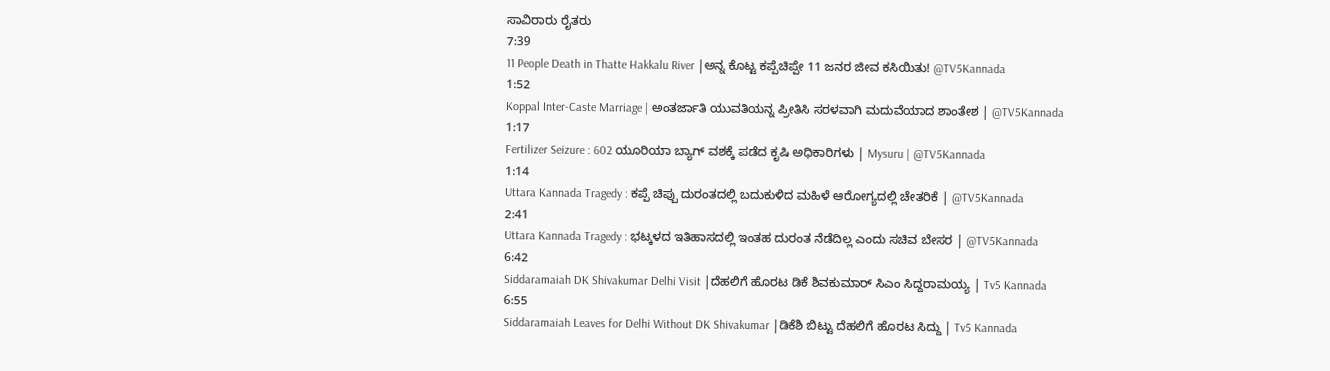ಸಾವಿರಾರು ರೈತರು
7:39
11 People Death in Thatte Hakkalu River |ಅನ್ನ ಕೊಟ್ಟ ಕಪ್ಪೆಚಿಪ್ಪೇ 11 ಜನರ ಜೀವ ಕಸಿಯಿತು! @TV5Kannada
1:52
Koppal Inter-Caste Marriage | ಅಂತರ್ಜಾತಿ ಯುವತಿಯನ್ನ ಪ್ರೀತಿಸಿ ಸರಳವಾಗಿ ಮದುವೆಯಾದ ಶಾಂತೇಶ | @TV5Kannada
1:17
Fertilizer Seizure : 602 ಯೂರಿಯಾ ಬ್ಯಾಗ್ ವಶಕ್ಕೆ ಪಡೆದ ಕೃಷಿ ಅಧಿಕಾರಿಗಳು | Mysuru | @TV5Kannada
1:14
Uttara Kannada Tragedy : ಕಪ್ಪೆ ಚಿಪ್ಪು ದುರಂತದಲ್ಲಿ ಬದುಕುಳಿದ ಮಹಿಳೆ ಆರೋಗ್ಯದಲ್ಲಿ ಚೇತರಿಕೆ | @TV5Kannada
2:41
Uttara Kannada Tragedy : ಭಟ್ಕಳದ ಇತಿಹಾಸದಲ್ಲಿ ಇಂತಹ ದುರಂತ ನೆಡೆದಿಲ್ಲ ಎಂದು ಸಚಿವ ಬೇಸರ | @TV5Kannada
6:42
Siddaramaiah DK Shivakumar Delhi Visit |ದೆಹಲಿಗೆ ಹೊರಟ ಡಿಕೆ ಶಿವಕುಮಾರ್ ಸಿಎಂ ಸಿದ್ದರಾಮಯ್ಯ | Tv5 Kannada
6:55
Siddaramaiah Leaves for Delhi Without DK Shivakumar |ಡಿಕೆಶಿ ಬಿಟ್ಟು ದೆಹಲಿಗೆ ಹೊರಟ ಸಿದ್ದು | Tv5 Kannada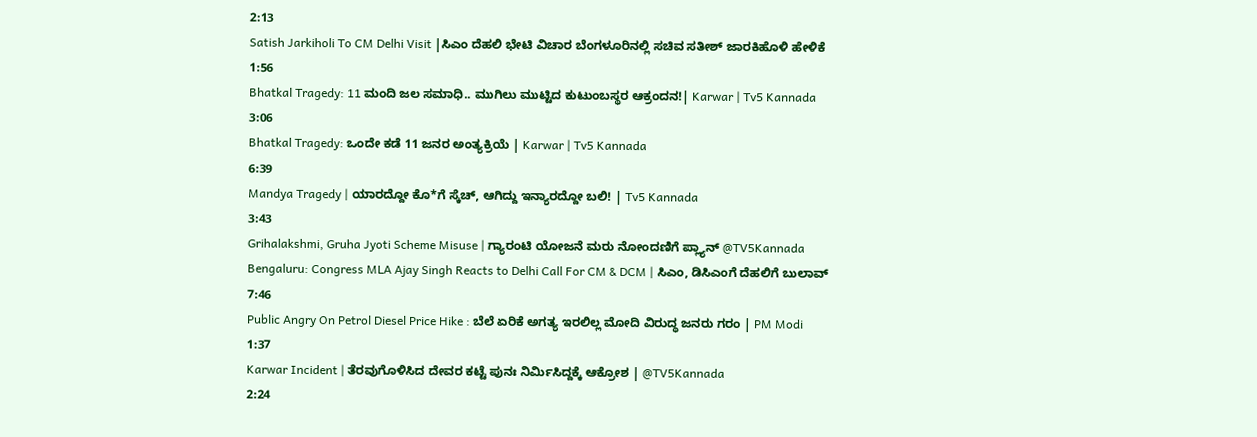2:13
Satish Jarkiholi To CM Delhi Visit |ಸಿಎಂ ದೆಹಲಿ ಭೇಟಿ ವಿಚಾರ ಬೆಂಗಳೂರಿನಲ್ಲಿ ಸಚಿವ ಸತೀಶ್ ಜಾರಕಿಹೊಳಿ ಹೇಳಿಕೆ
1:56
Bhatkal Tragedy: 11 ಮಂದಿ ಜಲ ಸಮಾಧಿ.. ಮುಗಿಲು ಮುಟ್ಟಿದ ಕುಟುಂಬಸ್ಥರ ಆಕ್ರಂದನ!| Karwar | Tv5 Kannada
3:06
Bhatkal Tragedy: ಒಂದೇ ಕಡೆ 11 ಜನರ ಅಂತ್ಯಕ್ರಿಯೆ | Karwar | Tv5 Kannada
6:39
Mandya Tragedy | ಯಾರದ್ದೋ ಕೊ*ಗೆ ಸ್ಕೆಚ್, ಆಗಿದ್ದು ಇನ್ಯಾರದ್ದೋ ಬಲಿ! | Tv5 Kannada
3:43
Grihalakshmi, Gruha Jyoti Scheme Misuse | ಗ್ಯಾರಂಟಿ ಯೋಜನೆ ಮರು ನೋಂದಣಿಗೆ ಪ್ಲ್ಯಾನ್ @TV5Kannada
Bengaluru: Congress MLA Ajay Singh Reacts to Delhi Call For CM & DCM | ಸಿಎಂ, ಡಿಸಿಎಂಗೆ ದೆಹಲಿಗೆ ಬುಲಾವ್
7:46
Public Angry On Petrol Diesel Price Hike : ಬೆಲೆ ಏರಿಕೆ ಅಗತ್ಯ ಇರಲಿಲ್ಲ ಮೋದಿ ವಿರುದ್ಧ ಜನರು ಗರಂ | PM Modi
1:37
Karwar Incident | ತೆರವುಗೊಳಿಸಿದ ದೇವರ ಕಟ್ಟೆ ಪುನಃ ನಿರ್ಮಿಸಿದ್ದಕ್ಕೆ ಆಕ್ರೋಶ | @TV5Kannada
2:24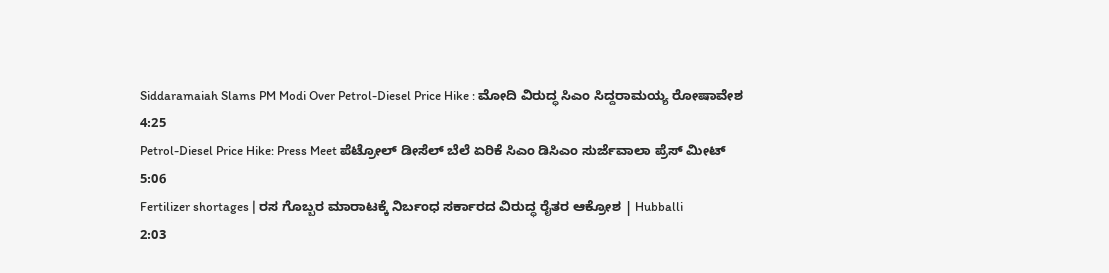Siddaramaiah Slams PM Modi Over Petrol-Diesel Price Hike : ಮೋದಿ ವಿರುದ್ಧ ಸಿಎಂ ಸಿದ್ದರಾಮಯ್ಯ ರೋಷಾವೇಶ
4:25
Petrol-Diesel Price Hike: Press Meet ಪೆಟ್ರೋಲ್ ಡೀಸೆಲ್ ಬೆಲೆ ಏರಿಕೆ ಸಿಎಂ ಡಿಸಿಎಂ ಸುರ್ಜೆವಾಲಾ ಪ್ರೆಸ್ ಮೀಟ್
5:06
Fertilizer shortages | ರಸ ಗೊಬ್ಬರ ಮಾರಾಟಕ್ಕೆ ನಿರ್ಬಂಧ ಸರ್ಕಾರದ ವಿರುದ್ಧ ರೈತರ ಆಕ್ರೋಶ | Hubballi
2:03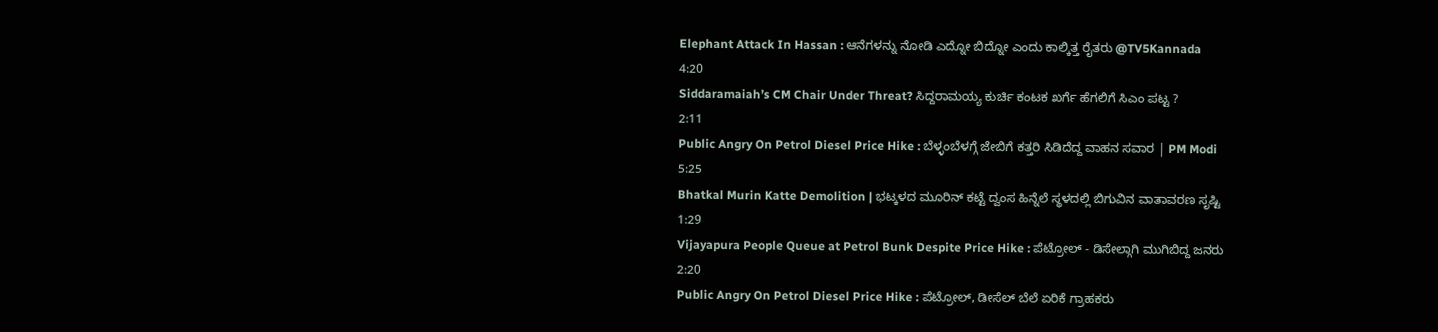Elephant Attack In Hassan : ಆನೆಗಳನ್ನು ನೋಡಿ ಎದ್ನೋ ಬಿದ್ನೋ ಎಂದು ಕಾಲ್ಕಿತ್ತ ರೈತರು @TV5Kannada
4:20
Siddaramaiah’s CM Chair Under Threat? ಸಿದ್ದರಾಮಯ್ಯ ಕುರ್ಚಿ ಕಂಟಕ ಖರ್ಗೆ ಹೆಗಲಿಗೆ ಸಿಎಂ ಪಟ್ಟ ?
2:11
Public Angry On Petrol Diesel Price Hike : ಬೆಳ್ಳಂಬೆಳಗ್ಗೆ ಜೇಬಿಗೆ ಕತ್ತರಿ ಸಿಡಿದೆದ್ದ ವಾಹನ ಸವಾರ | PM Modi
5:25
Bhatkal Murin Katte Demolition | ಭಟ್ಕಳದ ಮೂರಿನ್ ಕಟ್ಟೆ ದ್ವಂಸ ಹಿನ್ನೆಲೆ ಸ್ಥಳದಲ್ಲಿ ಬಿಗುವಿನ ವಾತಾವರಣ ಸೃಷ್ಟಿ
1:29
Vijayapura People Queue at Petrol Bunk Despite Price Hike : ಪೆಟ್ರೋಲ್ - ಡಿಸೇಲ್ಗಾಗಿ ಮುಗಿಬಿದ್ದ ಜನರು
2:20
Public Angry On Petrol Diesel Price Hike : ಪೆಟ್ರೋಲ್, ಡೀಸೆಲ್ ಬೆಲೆ ಏರಿಕೆ ಗ್ರಾಹಕರು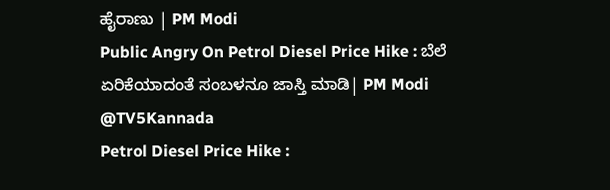ಹೈರಾಣು | PM Modi
Public Angry On Petrol Diesel Price Hike : ಬೆಲೆ ಏರಿಕೆಯಾದಂತೆ ಸಂಬಳನೂ ಜಾಸ್ತಿ ಮಾಡಿ| PM Modi @TV5Kannada
Petrol Diesel Price Hike :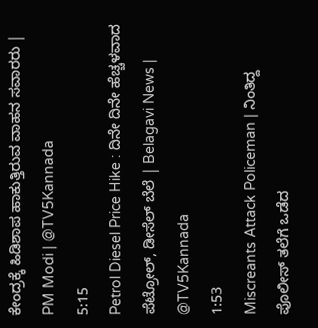ಕೇಂದ್ರಕ್ಕೆ ಹಿಡಿಶಾಪ ಹಾಕುತ್ತಿರುವ ವಾಹನ ಸವಾರರು | PM Modi | @TV5Kannada
5:15
Petrol Diesel Price Hike : ದಿನೇ ದಿನೇ ಹೆಚ್ಚಳವಾದ ಪೆಟ್ರೋಲ್, ಡೀಸೆಲ್ ಬೆಲೆ | Belagavi News | @TV5Kannada
1:53
Miscreants Attack Policeman | ನಿಂತಿದ್ದ ಪೊಲೀಸ್ ತಲೆಗೆ ಒಡೆದ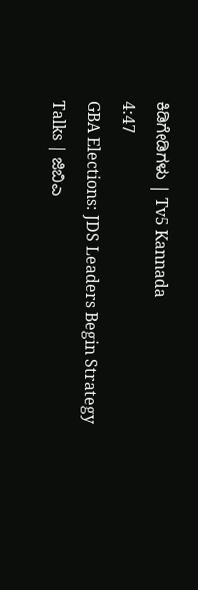ಕಿಡಿಗೇಡಿಗಳು | Tv5 Kannada
4:47
GBA Elections: JDS Leaders Begin Strategy Talks | ಜಿಬಿಎ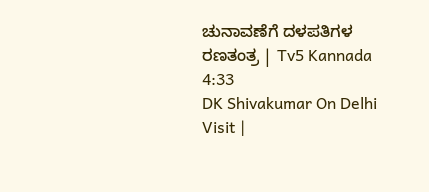ಚುನಾವಣೆಗೆ ದಳಪತಿಗಳ ರಣತಂತ್ರ | Tv5 Kannada
4:33
DK Shivakumar On Delhi Visit |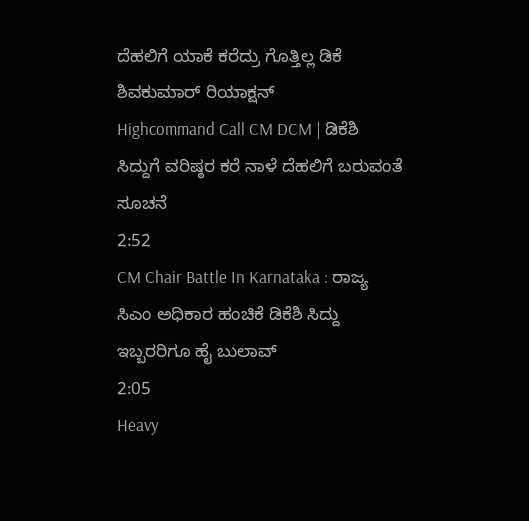ದೆಹಲಿಗೆ ಯಾಕೆ ಕರೆದ್ರು ಗೊತ್ತಿಲ್ಲ ಡಿಕೆ ಶಿವಕುಮಾರ್ ರಿಯಾಕ್ಷನ್
Highcommand Call CM DCM | ಡಿಕೆಶಿ ಸಿದ್ದುಗೆ ವರಿಷ್ಠರ ಕರೆ ನಾಳೆ ದೆಹಲಿಗೆ ಬರುವಂತೆ ಸೂಚನೆ
2:52
CM Chair Battle In Karnataka : ರಾಜ್ಯ ಸಿಎಂ ಅಧಿಕಾರ ಹಂಚಿಕೆ ಡಿಕೆಶಿ ಸಿದ್ದು ಇಬ್ಬರರಿಗೂ ಹೈ ಬುಲಾವ್
2:05
Heavy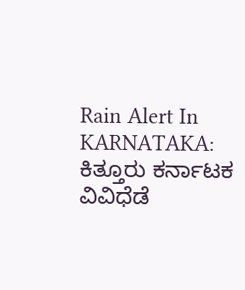Rain Alert In KARNATAKA: ಕಿತ್ತೂರು ಕರ್ನಾಟಕ ವಿವಿಧೆಡೆ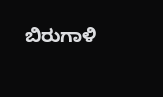ಬಿರುಗಾಳಿ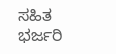ಸಹಿತ ಭರ್ಜರಿ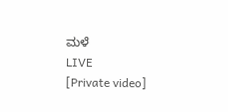ಮಳೆ
LIVE
[Private video]